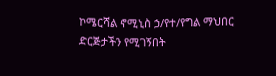ኮሜርሻል ኖሚኒስ ኃ/የተ/የግል ማህበር ድርጅታችን የሚገኝበት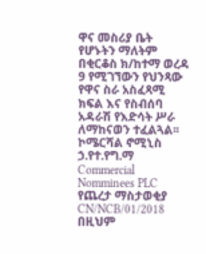ዋና መስሪያ ቤት የሆኑትን ማለትም በቂርቆስ ክ/ከተማ ወረዳ 9 የሚገኘውን የህንጻው የዋና ስራ አስፈጻሚ ክፍል እና የስብሰባ አዳራሽ የእድሳት ሥራ ለማከናወን ተፈልጓል፡፡
ኮሜርሻል ኖሚኒስ ኃ.የተ.የግ.ማ
Commercial Nomminees PLC
የጨረታ ማስታወቂያ
CN/NCB/01/2018
በዚህም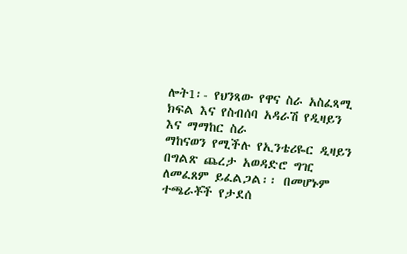ሎት1፡- የህንጻው የዋና ስራ አስፈጻሚ ክፍል እና የስብሰባ አዳራሽ የዲዛይን እና ማማከር ስራ
ማከናወን የሚችሉ የኢንቴሪዬር ዲዛይን በግልጽ ጨረታ አወዳድሮ ግዢ ለመፈጸም ይፈልጋል፡፡ በመሆኑም ተጫራቾች የታደሰ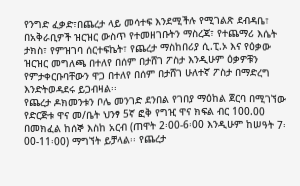የንግድ ፈቃድ፣በጨረታ ላይ መሳተፍ እንደሚችሉ የሚገልጽ ደብዳቤ፣ በአቅራቢዎች ዝርዝር ውስጥ የተመዘገቡትን ማስረጃ፣ የተጨማሪ እሴት ታክስ፣ የምዝገባ ሰርተፍኬት፣ የጨረታ ማስከበሪያ ሲ.ፒ.ኦ እና የዕቃው ዝርዝር መግለጫ በተለየ በሰም በታሸገ ፖስታ እንዲሁም ዕቃዎቹን የምታቀርቡባቸውን ዋጋ በተለየ በሰም በታሸገ ሁለተኛ ፖስታ በማድረግ እንድትወዳደሩ ይጋብዛል፡፡
የጨረታ ዶክመንቱን ቦሌ መንገድ ደንበል የገበያ ማዕከል ጀርባ በሚገኘው የድርጅቱ ዋና መ/ቤት ህንፃ 5ኛ ፎቅ የግዢ ዋና ክፍል ብር 100.00 በመክፈል ከሰኞ እስከ አርብ (ጠዋት 2፡00-6፡00 እንዲሁም ከሠዓት 7፡00-11፡00) ማግኘት ይቻላል፡፡ የጨረታ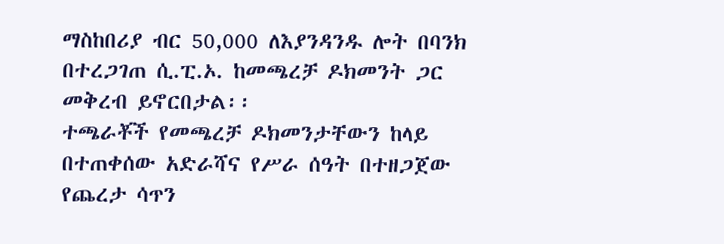ማስከበሪያ ብር 50,000 ለእያንዳንዱ ሎት በባንክ በተረጋገጠ ሲ.ፒ.ኦ. ከመጫረቻ ዶክመንት ጋር መቅረብ ይኖርበታል፡፡
ተጫራቾች የመጫረቻ ዶክመንታቸውን ከላይ በተጠቀሰው አድራሻና የሥራ ሰዓት በተዘጋጀው የጨረታ ሳጥን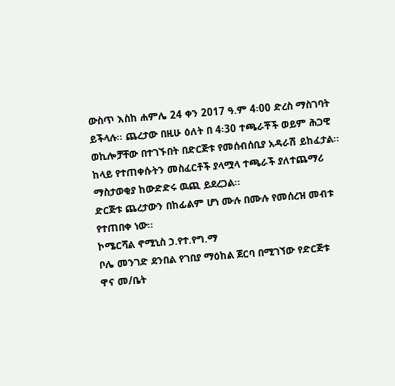ውስጥ እስከ ሐምሌ 24 ቀን 2017 ዓ.ም 4፡00 ድረስ ማስገባት ይችላሉ፡፡ ጨረታው በዚሁ ዕለት በ 4፡30 ተጫራቾች ወይም ሕጋዊ ወኪሎቻቸው በተገኙበት በድርጅቱ የመሰብሰቢያ አዳራሽ ይከፈታል፡፡ ከላይ የተጠቀሱትን መስፈርቶች ያላሟላ ተጫራች ያለተጨማሪ ማስታወቂያ ከውድድሩ ዉጪ ይደረጋል፡፡
ድርጅቱ ጨረታውን በከፊልም ሆነ ሙሉ በሙሉ የመሰረዝ መብቱ የተጠበቀ ነው፡፡
ኮሜርሻል ኖሚኒስ ኃ.የተ.የግ.ማ
ቦሌ መንገድ ደንበል የገበያ ማዕከል ጀርባ በሚገኘው የድርጅቱ
ዋና መ/ቤት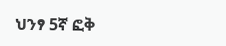ህንፃ 5ኛ ፎቅ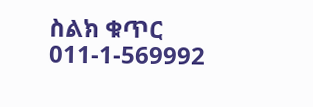ስልክ ቁጥር 011-1-569992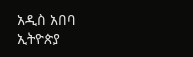አዲስ አበባ
ኢትዮጵያ